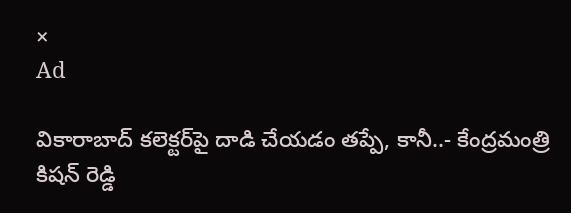×
Ad

వికారాబాద్ కలెక్టర్‌పై దాడి చేయడం తప్పే, కానీ..- కేంద్రమంత్రి కిషన్ రెడ్డి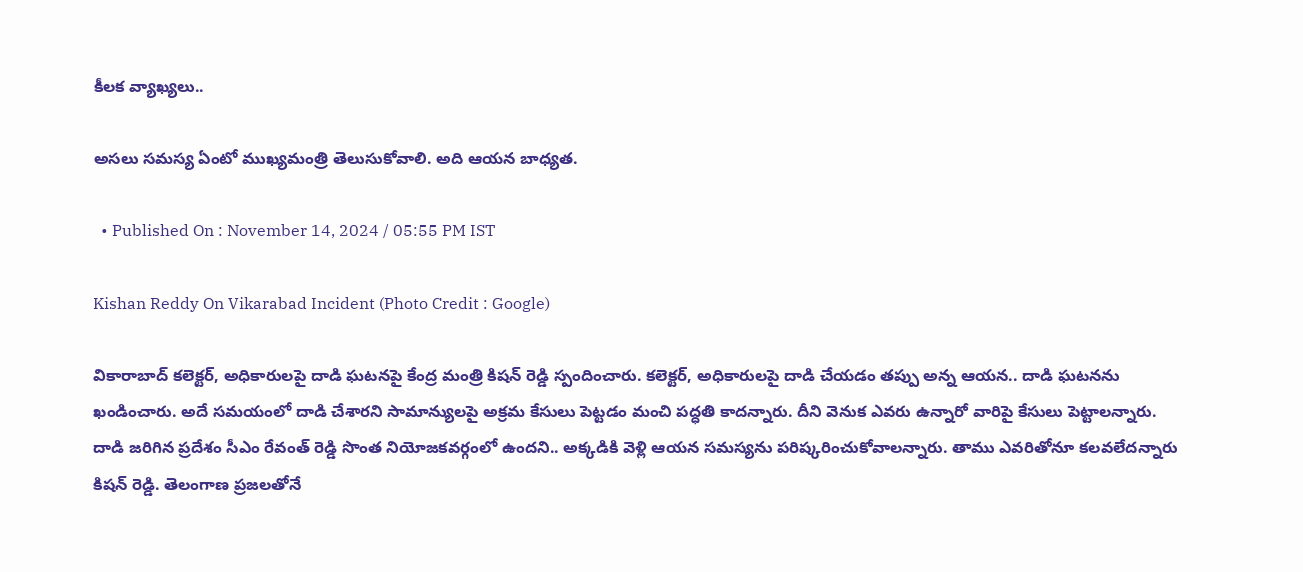కీలక వ్యాఖ్యలు..

అసలు సమస్య ఏంటో ముఖ్యమంత్రి తెలుసుకోవాలి. అది ఆయన బాధ్యత.

  • Published On : November 14, 2024 / 05:55 PM IST

Kishan Reddy On Vikarabad Incident (Photo Credit : Google)

వికారాబాద్ కలెక్టర్, అధికారులపై దాడి ఘటనపై కేంద్ర మంత్రి కిషన్ రెడ్డి స్పందించారు. కలెక్టర్, అధికారులపై దాడి చేయడం తప్పు అన్న ఆయన.. దాడి ఘటనను ఖండించారు. అదే సమయంలో దాడి చేశారని సామాన్యులపై అక్రమ కేసులు పెట్టడం మంచి పద్ధతి కాదన్నారు. దీని వెనుక ఎవరు ఉన్నారో వారిపై కేసులు పెట్టాలన్నారు. దాడి జరిగిన ప్రదేశం సీఎం రేవంత్ రెడ్డి సొంత నియోజకవర్గంలో ఉందని.. అక్కడికి వెళ్లి ఆయన సమస్యను పరిష్కరించుకోవాలన్నారు. తాము ఎవరితోనూ కలవలేదన్నారు కిషన్ రెడ్డి. తెలంగాణ ప్రజలతోనే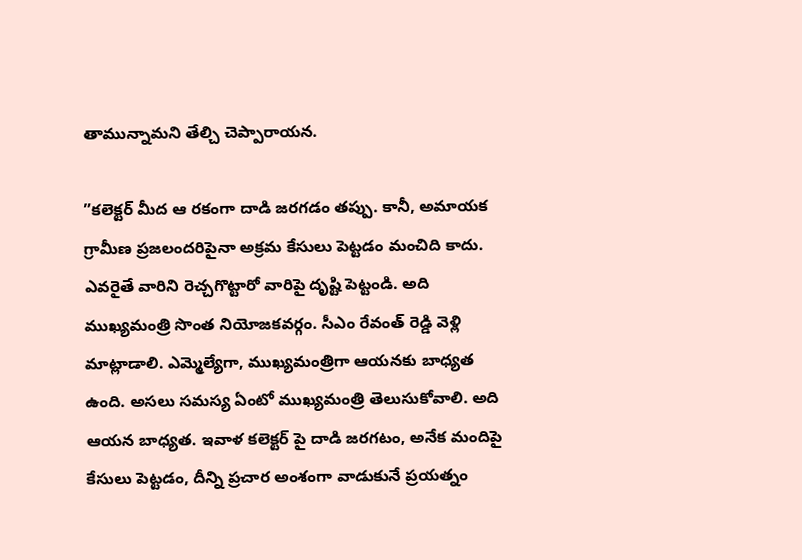తామున్నామని తేల్చి చెప్పారాయన.

”కలెక్టర్ మీద ఆ రకంగా దాడి జరగడం తప్పు. కానీ, అమాయక గ్రామీణ ప్రజలందరిపైనా అక్రమ కేసులు పెట్టడం మంచిది కాదు. ఎవరైతే వారిని రెచ్చగొట్టారో వారిపై దృష్టి పెట్టండి. అది ముఖ్యమంత్రి సొంత నియోజకవర్గం. సీఎం రేవంత్ రెడ్డి వెళ్లి మాట్లాడాలి. ఎమ్మెల్యేగా, ముఖ్యమంత్రిగా ఆయనకు బాధ్యత ఉంది. అసలు సమస్య ఏంటో ముఖ్యమంత్రి తెలుసుకోవాలి. అది ఆయన బాధ్యత. ఇవాళ కలెక్టర్ పై దాడి జరగటం, అనేక మందిపై కేసులు పెట్టడం, దీన్ని ప్రచార అంశంగా వాడుకునే ప్రయత్నం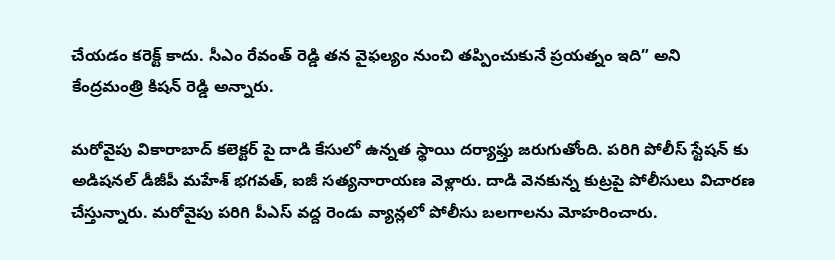చేయడం కరెక్ట్ కాదు. సీఎం రేవంత్ రెడ్డి తన వైఫల్యం నుంచి తప్పించుకునే ప్రయత్నం ఇది” అని కేంద్రమంత్రి కిషన్ రెడ్డి అన్నారు.

మరోవైపు వికారాబాద్ కలెక్టర్ పై దాడి కేసులో ఉన్నత స్థాయి దర్యాఫ్తు జరుగుతోంది. పరిగి పోలీస్ స్టేషన్ కు అడిషనల్ డీజీపీ మహేశ్ భగవత్, ఐజీ సత్యనారాయణ వెళ్లారు. దాడి వెనకున్న కుట్రపై పోలీసులు విచారణ చేస్తున్నారు. మరోవైపు పరిగి పీఎస్ వద్ద రెండు వ్యాన్లలో పోలీసు బలగాలను మోహరించారు.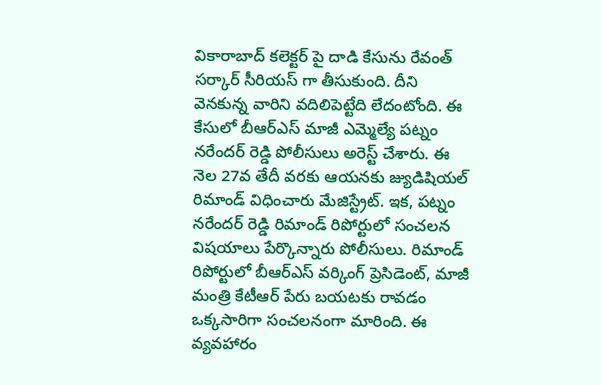వికారాబాద్ కలెక్టర్ పై దాడి కేసును రేవంత్ సర్కార్ సీరియస్ గా తీసుకుంది. దీని వెనకున్న వారిని వదిలిపెట్టేది లేదంటోంది. ఈ కేసులో బీఆర్ఎస్ మాజీ ఎమ్మెల్యే పట్నం నరేందర్ రెడ్డి పోలీసులు అరెస్ట్ చేశారు. ఈ నెల 27వ తేదీ వరకు ఆయనకు జ్యుడిషియల్ రిమాండ్ విధించారు మేజిస్ట్రేట్. ఇక, పట్నం నరేందర్ రెడ్డి రిమాండ్ రిపోర్టులో సంచలన విషయాలు పేర్కొన్నారు పోలీసులు. రిమాండ్ రిపోర్టులో బీఆర్ఎస్ వర్కింగ్ ప్రెసిడెంట్, మాజీ మంత్రి కేటీఆర్ పేరు బయటకు రావడం ఒక్కసారిగా సంచలనంగా మారింది. ఈ వ్యవహారం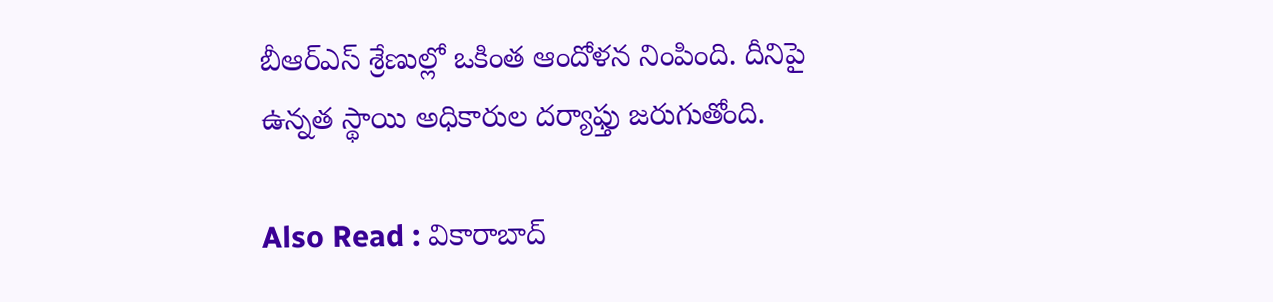బీఆర్ఎస్ శ్రేణుల్లో ఒకింత ఆందోళన నింపింది. దీనిపై ఉన్నత స్థాయి అధికారుల దర్యాఫ్తు జరుగుతోంది.

Also Read : వికారాబాద్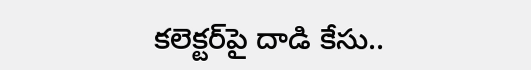కలెక్టర్‌పై దాడి కేసు..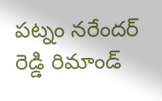పట్నం నరేందర్ రెడ్డి రిమాండ్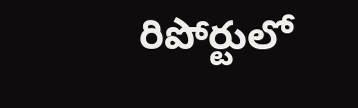రిపోర్టులో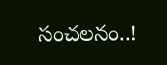సంచలనం..!